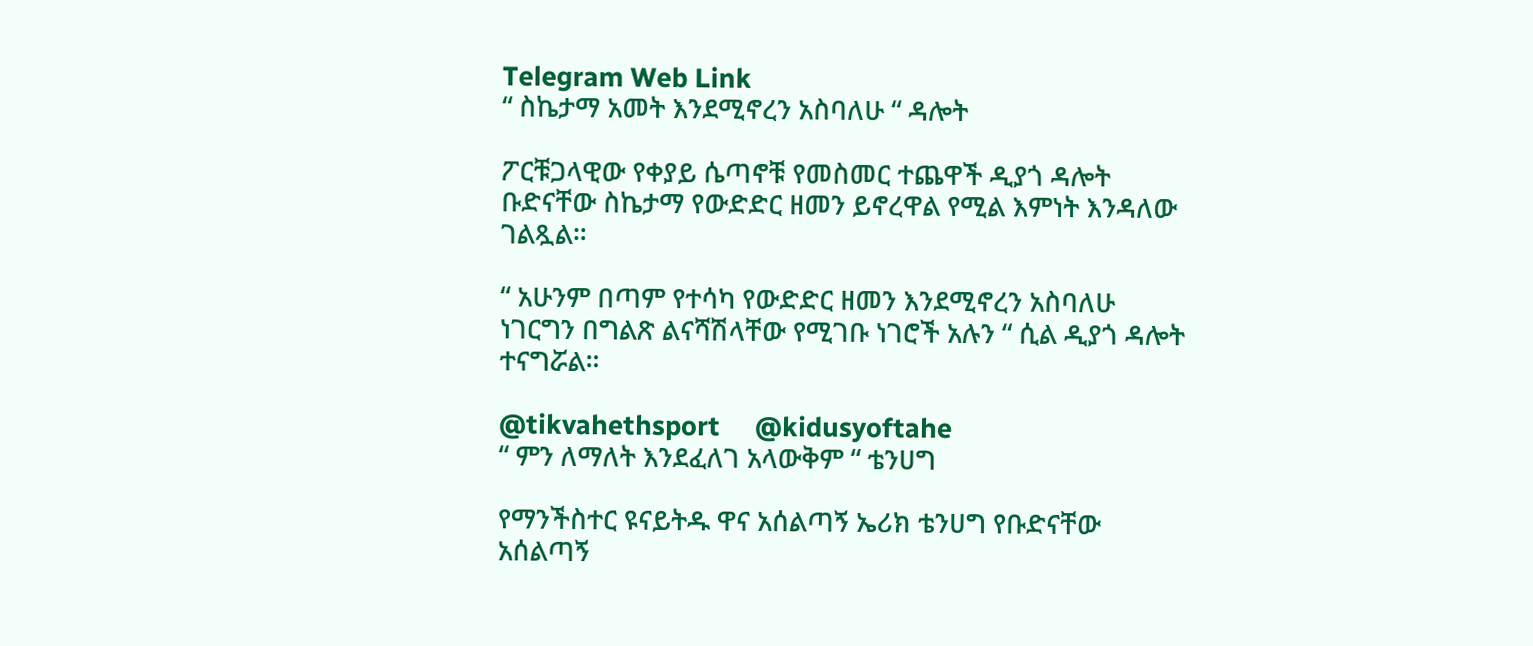Telegram Web Link
“ ስኬታማ አመት እንደሚኖረን አስባለሁ “ ዳሎት

ፖርቹጋላዊው የቀያይ ሴጣኖቹ የመስመር ተጨዋች ዲያጎ ዳሎት ቡድናቸው ስኬታማ የውድድር ዘመን ይኖረዋል የሚል እምነት እንዳለው ገልጿል።

“ አሁንም በጣም የተሳካ የውድድር ዘመን እንደሚኖረን አስባለሁ ነገርግን በግልጽ ልናሻሽላቸው የሚገቡ ነገሮች አሉን “ ሲል ዲያጎ ዳሎት ተናግሯል።

@tikvahethsport     @kidusyoftahe
“ ምን ለማለት እንደፈለገ አላውቅም “ ቴንሀግ

የማንችስተር ዩናይትዱ ዋና አሰልጣኝ ኤሪክ ቴንሀግ የቡድናቸው አሰልጣኝ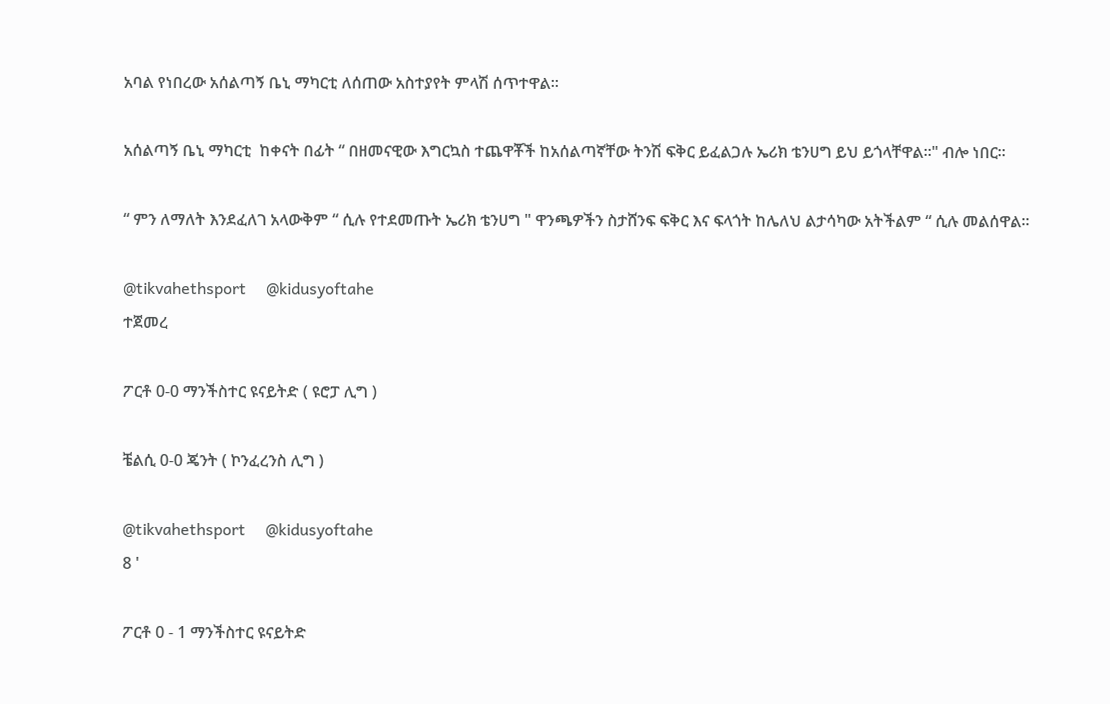አባል የነበረው አሰልጣኝ ቤኒ ማካርቲ ለሰጠው አስተያየት ምላሽ ሰጥተዋል።

አሰልጣኝ ቤኒ ማካርቲ  ከቀናት በፊት “ በዘመናዊው እግርኳስ ተጨዋቾች ከአሰልጣኛቸው ትንሽ ፍቅር ይፈልጋሉ ኤሪክ ቴንሀግ ይህ ይጎላቸዋል።" ብሎ ነበር።

“ ምን ለማለት እንደፈለገ አላውቅም “ ሲሉ የተደመጡት ኤሪክ ቴንሀግ " ዋንጫዎችን ስታሸንፍ ፍቅር እና ፍላጎት ከሌለህ ልታሳካው አትችልም “ ሲሉ መልሰዋል።

@tikvahethsport     @kidusyoftahe
ተጀመረ

ፖርቶ 0-0 ማንችስተር ዩናይትድ ( ዩሮፓ ሊግ )

ቼልሲ 0-0 ጄንት ( ኮንፈረንስ ሊግ )

@tikvahethsport     @kidusyoftahe
8 '

ፖርቶ 0 - 1 ማንችስተር ዩናይትድ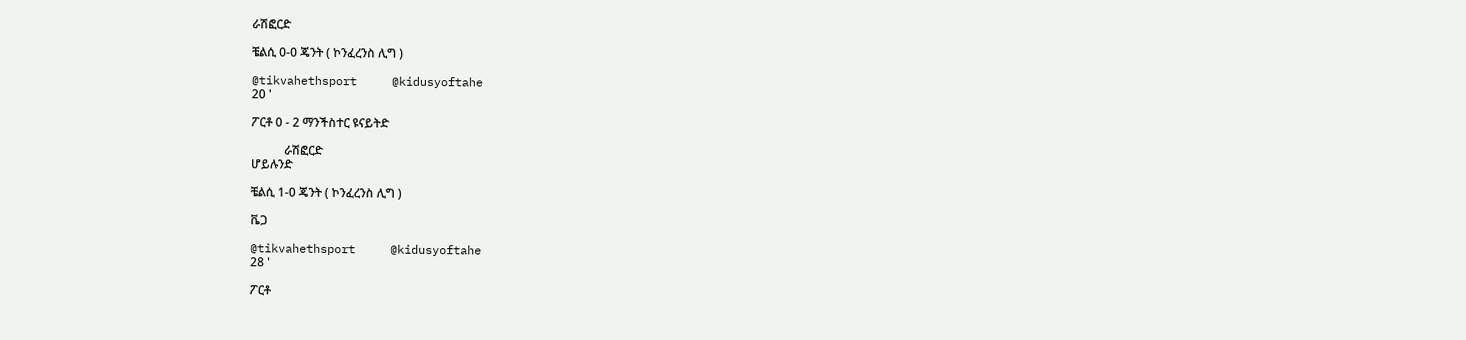ራሽፎርድ

ቼልሲ 0-0 ጄንት ( ኮንፈረንስ ሊግ )

@tikvahethsport     @kidusyoftahe
20 '

ፖርቶ 0 - 2 ማንችስተር ዩናይትድ

           ራሽፎርድ
ሆይሉንድ

ቼልሲ 1-0 ጄንት ( ኮንፈረንስ ሊግ )

ቬጋ

@tikvahethsport     @kidusyoftahe
28 '

ፖርቶ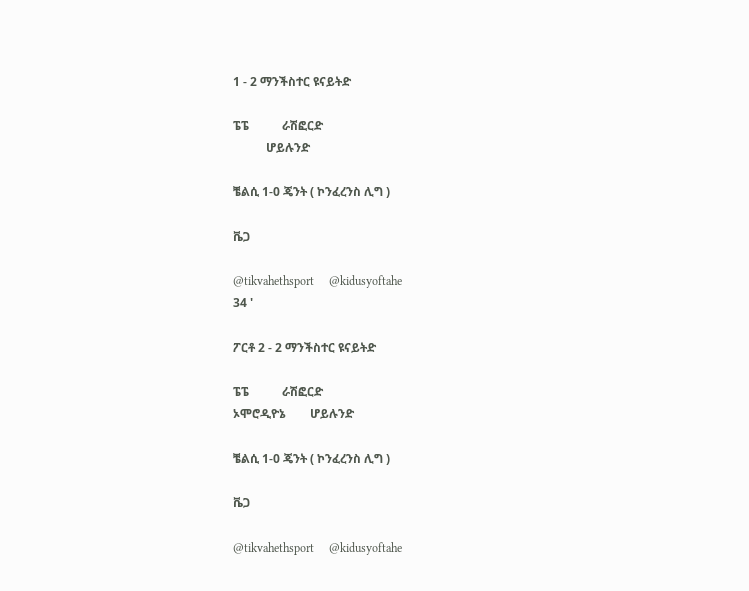1 - 2 ማንችስተር ዩናይትድ

ፔፔ           ራሽፎርድ
           ሆይሉንድ

ቼልሲ 1-0 ጄንት ( ኮንፈረንስ ሊግ )

ቬጋ

@tikvahethsport     @kidusyoftahe
34 '

ፖርቶ 2 - 2 ማንችስተር ዩናይትድ

ፔፔ           ራሽፎርድ
ኦሞሮዲዮኔ        ሆይሉንድ

ቼልሲ 1-0 ጄንት ( ኮንፈረንስ ሊግ )

ቬጋ

@tikvahethsport     @kidusyoftahe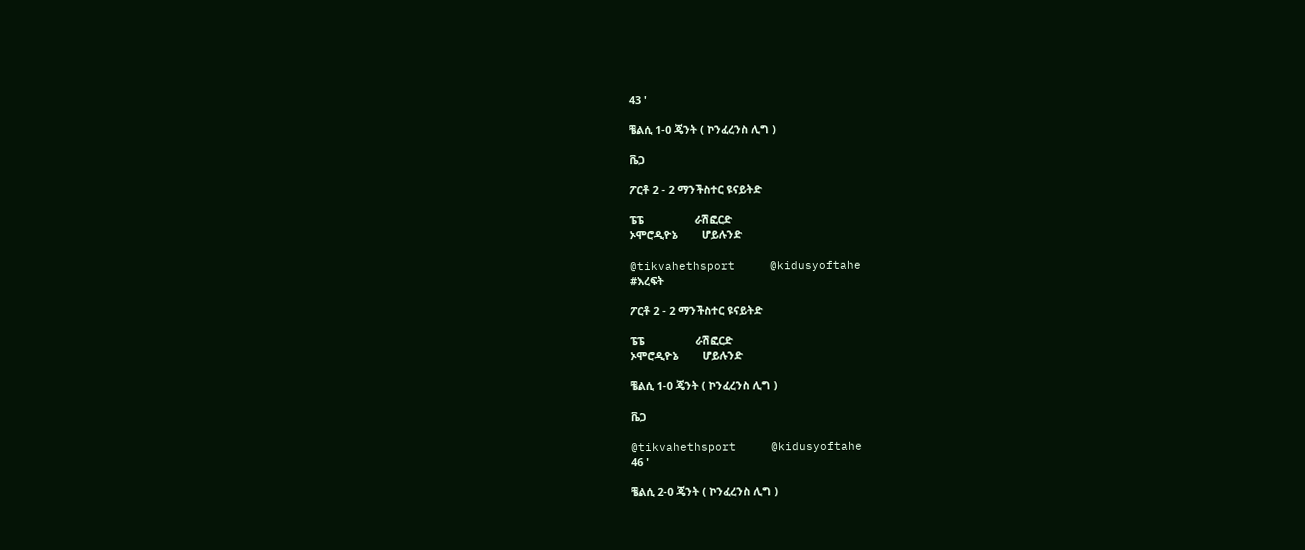43 '

ቼልሲ 1-0 ጄንት ( ኮንፈረንስ ሊግ )

ቬጋ

ፖርቶ 2 - 2 ማንችስተር ዩናይትድ

ፔፔ                 ራሽፎርድ
ኦሞሮዲዮኔ        ሆይሉንድ

@tikvahethsport     @kidusyoftahe
#እረፍት

ፖርቶ 2 - 2 ማንችስተር ዩናይትድ

ፔፔ                 ራሽፎርድ
ኦሞሮዲዮኔ        ሆይሉንድ

ቼልሲ 1-0 ጄንት ( ኮንፈረንስ ሊግ )

ቬጋ

@tikvahethsport     @kidusyoftahe
46 '

ቼልሲ 2-0 ጄንት ( ኮንፈረንስ ሊግ )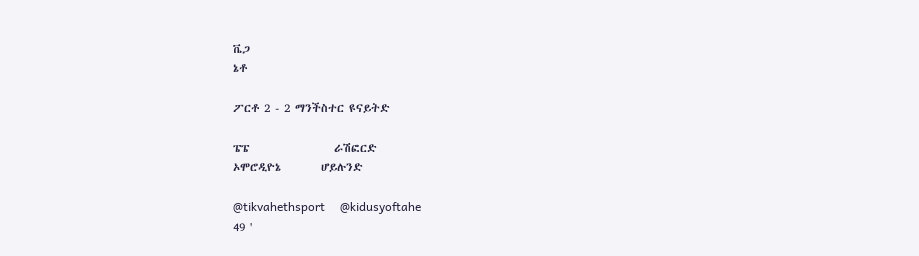ቬጋ
ኔቶ

ፖርቶ 2 - 2 ማንችስተር ዩናይትድ

ፔፔ                 ራሽፎርድ
ኦሞሮዲዮኔ        ሆይሉንድ

@tikvahethsport     @kidusyoftahe
49 '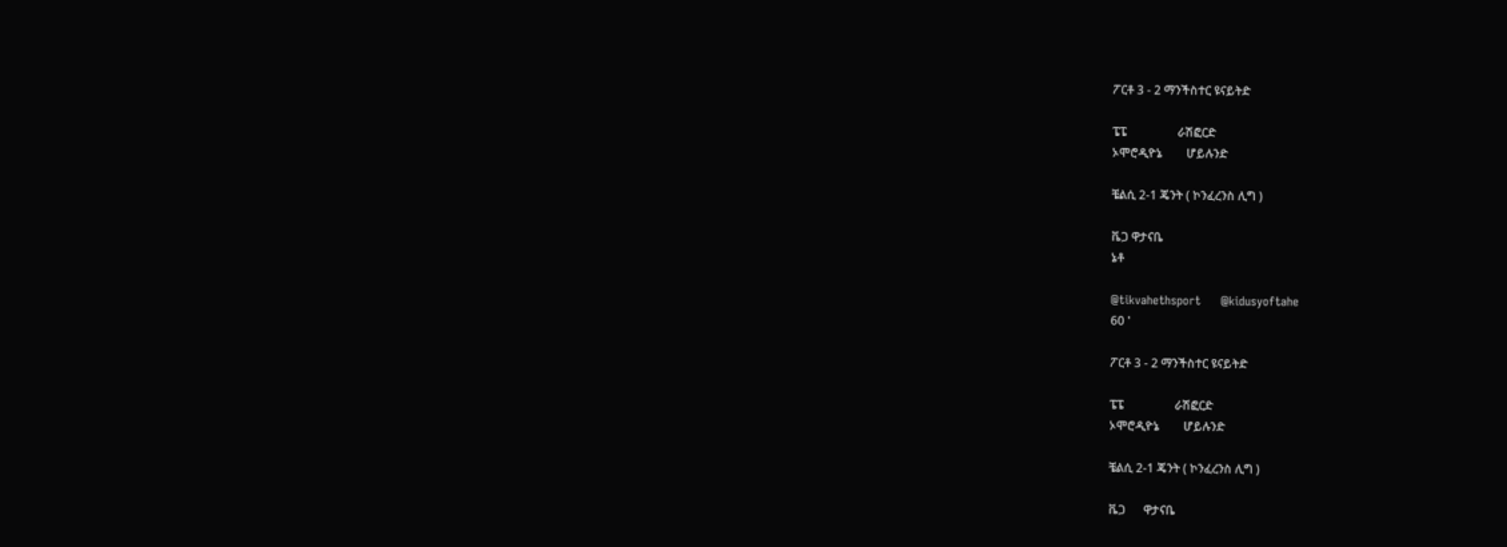ፖርቶ 3 - 2 ማንችስተር ዩናይትድ

ፔፔ                 ራሽፎርድ
ኦሞሮዲዮኔ        ሆይሉንድ

ቼልሲ 2-1 ጄንት ( ኮንፈረንስ ሊግ )

ቬጋ ዋታናቤ
ኔቶ

@tikvahethsport     @kidusyoftahe
60 '

ፖርቶ 3 - 2 ማንችስተር ዩናይትድ

ፔፔ                 ራሽፎርድ
ኦሞሮዲዮኔ        ሆይሉንድ

ቼልሲ 2-1 ጄንት ( ኮንፈረንስ ሊግ )

ቬጋ      ዋታናቤ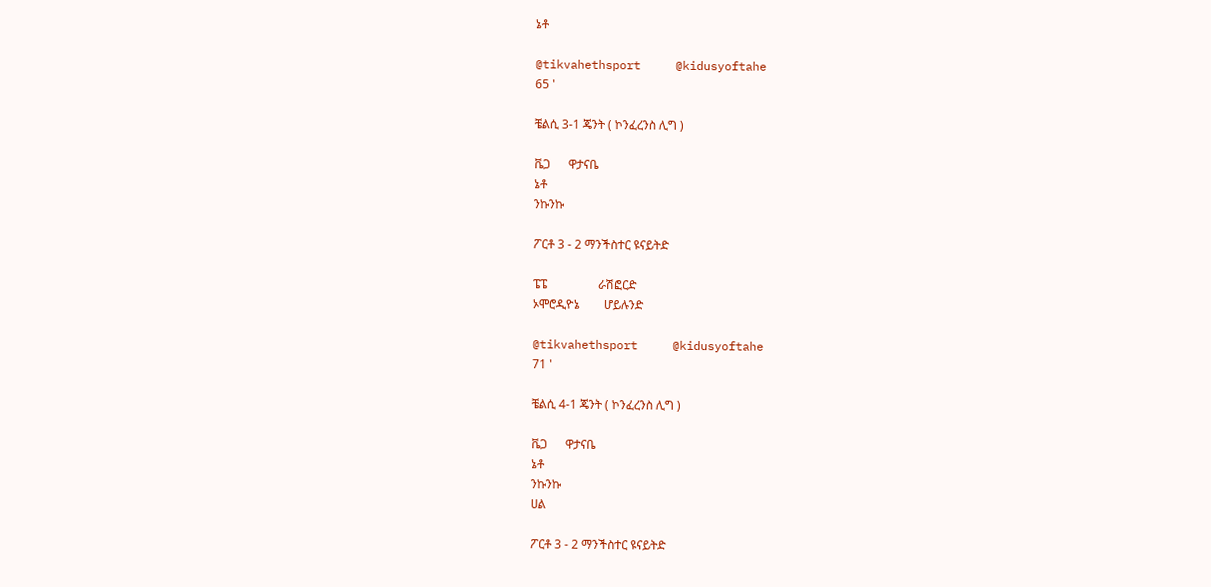ኔቶ

@tikvahethsport     @kidusyoftahe
65 '

ቼልሲ 3-1 ጄንት ( ኮንፈረንስ ሊግ )

ቬጋ      ዋታናቤ
ኔቶ
ንኩንኩ

ፖርቶ 3 - 2 ማንችስተር ዩናይትድ

ፔፔ                 ራሽፎርድ
ኦሞሮዲዮኔ        ሆይሉንድ

@tikvahethsport     @kidusyoftahe
71 '

ቼልሲ 4-1 ጄንት ( ኮንፈረንስ ሊግ )

ቬጋ      ዋታናቤ
ኔቶ
ንኩንኩ
ሀል

ፖርቶ 3 - 2 ማንችስተር ዩናይትድ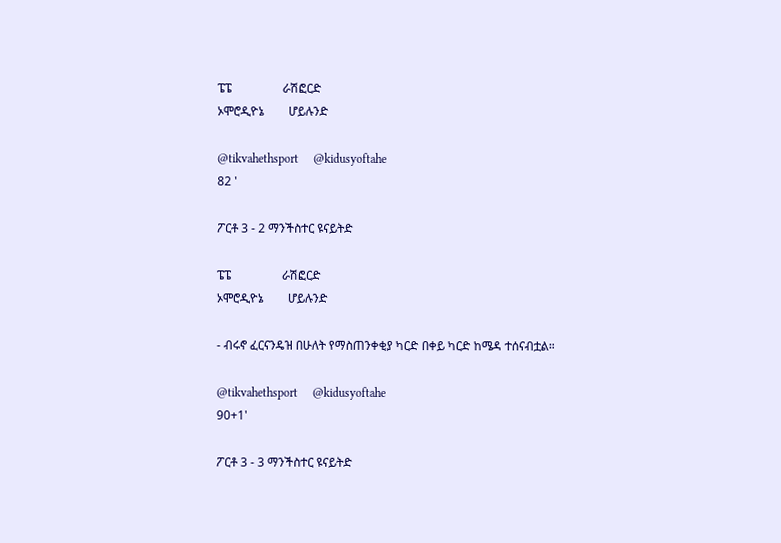ፔፔ                 ራሽፎርድ
ኦሞሮዲዮኔ        ሆይሉንድ

@tikvahethsport     @kidusyoftahe
82 '

ፖርቶ 3 - 2 ማንችስተር ዩናይትድ

ፔፔ                 ራሽፎርድ
ኦሞሮዲዮኔ        ሆይሉንድ

- ብሩኖ ፈርናንዴዝ በሁለት የማስጠንቀቂያ ካርድ በቀይ ካርድ ከሜዳ ተሰናብቷል።

@tikvahethsport     @kidusyoftahe
90+1'

ፖርቶ 3 - 3 ማንችስተር ዩናይትድ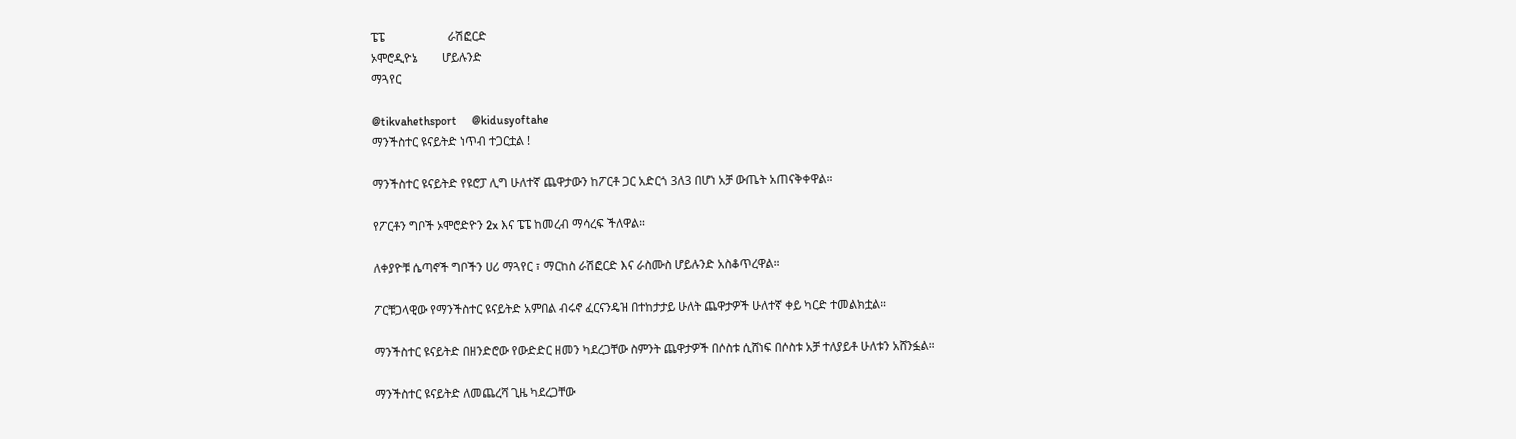ፔፔ                     ራሽፎርድ
ኦሞሮዲዮኔ        ሆይሉንድ
ማጓየር

@tikvahethsport     @kidusyoftahe
ማንችስተር ዩናይትድ ነጥብ ተጋርቷል !

ማንችስተር ዩናይትድ የዩሮፓ ሊግ ሁለተኛ ጨዋታውን ከፖርቶ ጋር አድርጎ 3ለ3 በሆነ አቻ ውጤት አጠናቅቀዋል።

የፖርቶን ግቦች ኦሞሮድዮን 2x እና ፔፔ ከመረብ ማሳረፍ ችለዋል።

ለቀያዮቹ ሴጣኖች ግቦችን ሀሪ ማጓየር ፣ ማርከስ ራሽፎርድ እና ራስሙስ ሆይሉንድ አስቆጥረዋል።

ፖርቹጋላዊው የማንችስተር ዩናይትድ አምበል ብሩኖ ፈርናንዴዝ በተከታታይ ሁለት ጨዋታዎች ሁለተኛ ቀይ ካርድ ተመልክቷል።

ማንችስተር ዩናይትድ በዘንድሮው የውድድር ዘመን ካደረጋቸው ስምንት ጨዋታዎች በሶስቱ ሲሸነፍ በሶስቱ አቻ ተለያይቶ ሁለቱን አሸንፏል።

ማንችስተር ዩናይትድ ለመጨረሻ ጊዜ ካደረጋቸው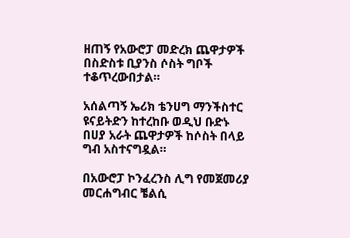ዘጠኝ የአውሮፓ መድረክ ጨዋታዎች በስድስቱ ቢያንስ ሶስት ግቦች ተቆጥረውበታል።

አሰልጣኝ ኤሪክ ቴንሀግ ማንችስተር ዩናይትድን ከተረከቡ ወዲህ ቡድኑ በሀያ አራት ጨዋታዎች ከሶስት በላይ ግብ አስተናግዷል።

በአውሮፓ ኮንፈረንስ ሊግ የመጀመሪያ መርሐግብር ቼልሲ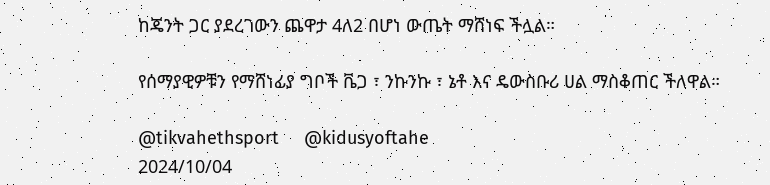ከጄንት ጋር ያደረገውን ጨዋታ 4ለ2 በሆነ ውጤት ማሸነፍ ችሏል።

የሰማያዊዎቹን የማሸነፊያ ግቦች ቬጋ ፣ ንኩንኩ ፣ ኔቶ እና ዴውስቡሪ ሀል ማስቆጠር ችለዋል።

@tikvahethsport     @kidusyoftahe
2024/10/04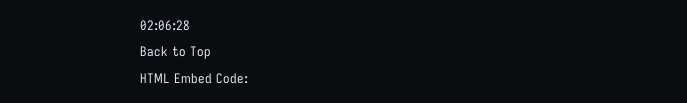02:06:28
Back to Top
HTML Embed Code: